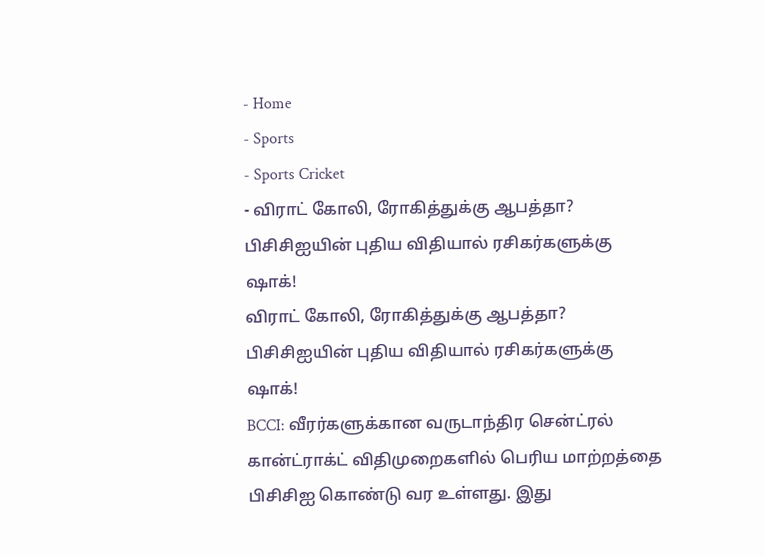- Home
- Sports
- Sports Cricket
- விராட் கோலி, ரோகித்துக்கு ஆபத்தா? பிசிசிஐயின் புதிய விதியால் ரசிகர்களுக்கு ஷாக்!
விராட் கோலி, ரோகித்துக்கு ஆபத்தா? பிசிசிஐயின் புதிய விதியால் ரசிகர்களுக்கு ஷாக்!
BCCI: வீரர்களுக்கான வருடாந்திர சென்ட்ரல் கான்ட்ராக்ட் விதிமுறைகளில் பெரிய மாற்றத்தை பிசிசிஐ கொண்டு வர உள்ளது. இது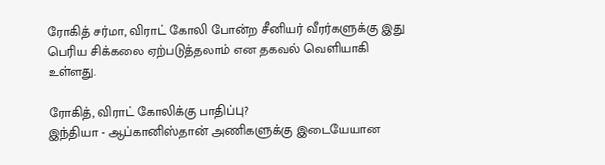ரோகித் சர்மா, விராட் கோலி போன்ற சீனியர் வீரர்களுக்கு இது பெரிய சிக்கலை ஏற்படுத்தலாம் என தகவல் வெளியாகி உள்ளது.

ரோகித், விராட் கோலிக்கு பாதிப்பு?
இந்தியா - ஆப்கானிஸ்தான் அணிகளுக்கு இடையேயான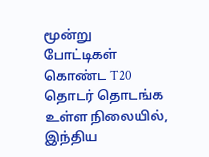மூன்று போட்டிகள் கொண்ட T20 தொடர் தொடங்க உள்ள நிலையில், இந்திய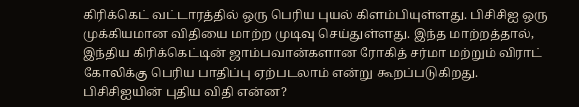கிரிக்கெட் வட்டாரத்தில் ஒரு பெரிய புயல் கிளம்பியுள்ளது. பிசிசிஐ ஒரு முக்கியமான விதியை மாற்ற முடிவு செய்துள்ளது. இந்த மாற்றத்தால், இந்திய கிரிக்கெட்டின் ஜாம்பவான்களான ரோகித் சர்மா மற்றும் விராட் கோலிக்கு பெரிய பாதிப்பு ஏற்படலாம் என்று கூறப்படுகிறது.
பிசிசிஐயின் புதிய விதி என்ன?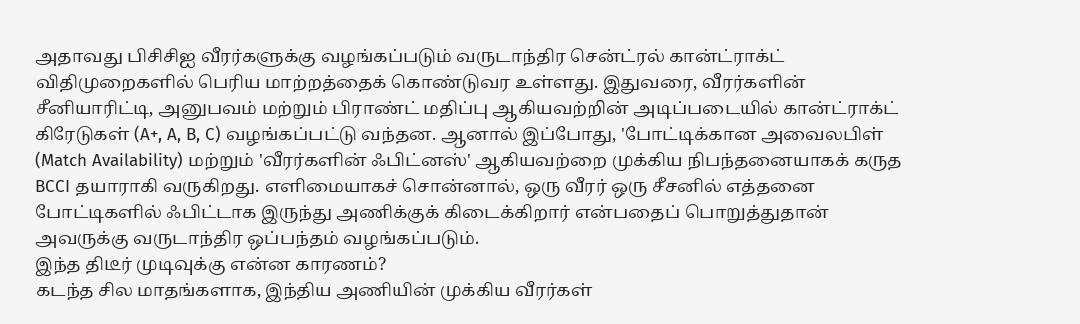அதாவது பிசிசிஐ வீரர்களுக்கு வழங்கப்படும் வருடாந்திர சென்ட்ரல் கான்ட்ராக்ட் விதிமுறைகளில் பெரிய மாற்றத்தைக் கொண்டுவர உள்ளது. இதுவரை, வீரர்களின் சீனியாரிட்டி, அனுபவம் மற்றும் பிராண்ட் மதிப்பு ஆகியவற்றின் அடிப்படையில் கான்ட்ராக்ட் கிரேடுகள் (A+, A, B, C) வழங்கப்பட்டு வந்தன. ஆனால் இப்போது, 'போட்டிக்கான அவைலபிள் (Match Availability) மற்றும் 'வீரர்களின் ஃபிட்னஸ்' ஆகியவற்றை முக்கிய நிபந்தனையாகக் கருத BCCI தயாராகி வருகிறது. எளிமையாகச் சொன்னால், ஒரு வீரர் ஒரு சீசனில் எத்தனை போட்டிகளில் ஃபிட்டாக இருந்து அணிக்குக் கிடைக்கிறார் என்பதைப் பொறுத்துதான் அவருக்கு வருடாந்திர ஒப்பந்தம் வழங்கப்படும்.
இந்த திடீர் முடிவுக்கு என்ன காரணம்?
கடந்த சில மாதங்களாக, இந்திய அணியின் முக்கிய வீரர்கள்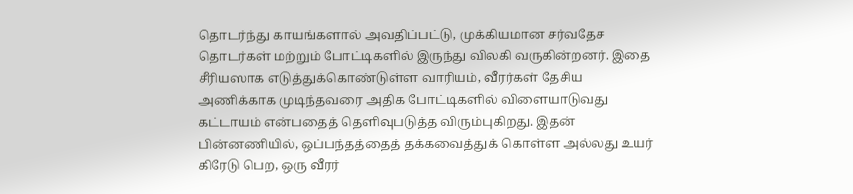தொடர்ந்து காயங்களால் அவதிப்பட்டு, முக்கியமான சர்வதேச தொடர்கள் மற்றும் போட்டிகளில் இருந்து விலகி வருகின்றனர். இதை சீரியஸாக எடுத்துக்கொண்டுள்ள வாரியம், வீரர்கள் தேசிய அணிக்காக முடிந்தவரை அதிக போட்டிகளில் விளையாடுவது கட்டாயம் என்பதைத் தெளிவுபடுத்த விரும்புகிறது. இதன் பின்னணியில், ஒப்பந்தத்தைத் தக்கவைத்துக் கொள்ள அல்லது உயர் கிரேடு பெற, ஒரு வீரர்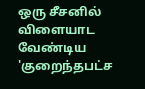ஒரு சீசனில் விளையாட வேண்டிய 'குறைந்தபட்ச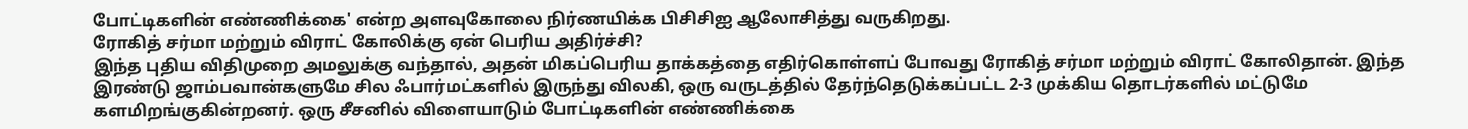போட்டிகளின் எண்ணிக்கை' என்ற அளவுகோலை நிர்ணயிக்க பிசிசிஐ ஆலோசித்து வருகிறது.
ரோகித் சர்மா மற்றும் விராட் கோலிக்கு ஏன் பெரிய அதிர்ச்சி?
இந்த புதிய விதிமுறை அமலுக்கு வந்தால், அதன் மிகப்பெரிய தாக்கத்தை எதிர்கொள்ளப் போவது ரோகித் சர்மா மற்றும் விராட் கோலிதான். இந்த இரண்டு ஜாம்பவான்களுமே சில ஃபார்மட்களில் இருந்து விலகி, ஒரு வருடத்தில் தேர்ந்தெடுக்கப்பட்ட 2-3 முக்கிய தொடர்களில் மட்டுமே களமிறங்குகின்றனர். ஒரு சீசனில் விளையாடும் போட்டிகளின் எண்ணிக்கை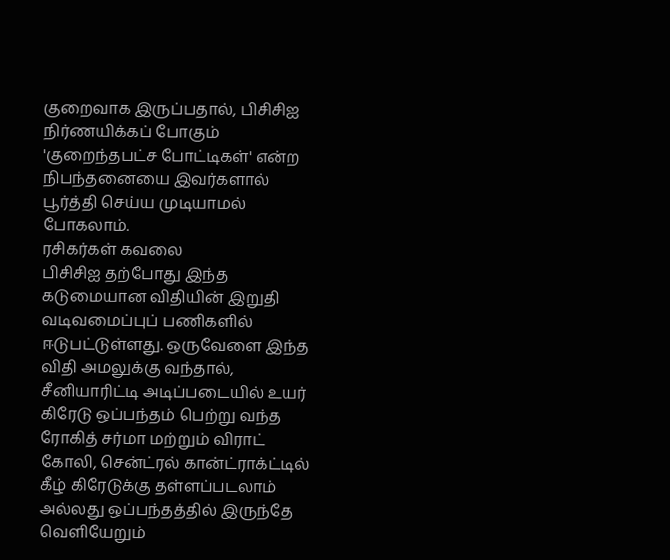குறைவாக இருப்பதால், பிசிசிஐ நிர்ணயிக்கப் போகும் 'குறைந்தபட்ச போட்டிகள்' என்ற நிபந்தனையை இவர்களால் பூர்த்தி செய்ய முடியாமல் போகலாம்.
ரசிகர்கள் கவலை
பிசிசிஐ தற்போது இந்த கடுமையான விதியின் இறுதி வடிவமைப்புப் பணிகளில் ஈடுபட்டுள்ளது. ஒருவேளை இந்த விதி அமலுக்கு வந்தால், சீனியாரிட்டி அடிப்படையில் உயர் கிரேடு ஒப்பந்தம் பெற்று வந்த ரோகித் சர்மா மற்றும் விராட் கோலி, சென்ட்ரல் கான்ட்ராக்ட்டில் கீழ் கிரேடுக்கு தள்ளப்படலாம் அல்லது ஒப்பந்தத்தில் இருந்தே வெளியேறும்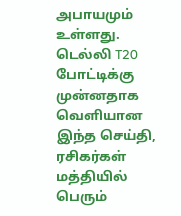அபாயமும் உள்ளது. டெல்லி T20 போட்டிக்கு முன்னதாக வெளியான இந்த செய்தி, ரசிகர்கள் மத்தியில் பெரும்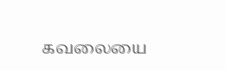கவலையை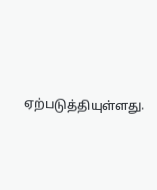ஏற்படுத்தியுள்ளது.